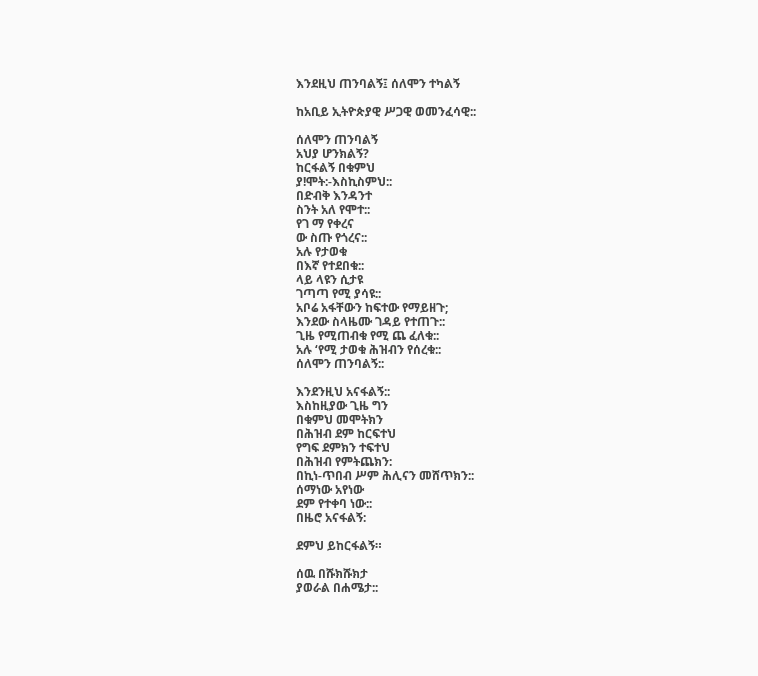እንደዚህ ጠንባልኝ፤ ሰለሞን ተካልኝ

ከአቢይ ኢትዮጵያዊ ሥጋዊ ወመንፈሳዊ::

ሰለሞን ጠንባልኝ
አህያ ሆንክልኝ?
ከርፋልኝ በቁምህ
ያ!ሞት:-እስኪስምህ::
በድብቅ እንዳንተ
ስንት አለ የሞተ::
የገ ማ የቀረና
ው ስጡ የጎረና::
አሉ የታወቁ
በእኛ የተደበቁ::
ላይ ላዩን ሲታዩ
ገጣጣ የሚ ያሳዩ::
አቦሬ አፋቸውን ከፍተው የማይዘጉ;
እንደው ስላዜሙ ገዳይ የተጠጉ::
ጊዜ የሚጠብቁ የሚ ጨ ፈለቁ::
አሉ ‘የሚ ታወቁ ሕዝብን የሰረቁ::
ሰለሞን ጠንባልኝ::

እንደንዚህ አናፋልኝ::
እስከዚያው ጊዜ ግን
በቁምህ መሞትክን
በሕዝብ ደም ከርፍተህ
የግፍ ደምክን ተፍተህ
በሕዝብ የምትጨክን:
በኪነ-ጥበብ ሥም ሕሊናን መሸጥክን::
ሰማነው አየነው
ደም የተቀባ ነው::
በዜሮ አናፋልኝ:

ደምህ ይከርፋልኝ።

ሰዉ በሹክሹክታ
ያወራል በሐሜታ::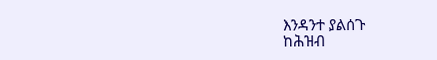እንዳንተ ያልሰጉ
ከሕዝብ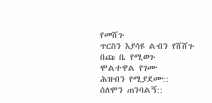የመሸጉ
ጥርስን እያሳዩ ልብን የሸሸጉ
በጩ ቤ የሚወጉ
ሞልተዋል የገሙ
ሕዝብን የሚያደሙ::
ሰለሞን ጠንባልኝ::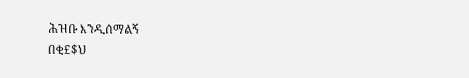ሕዝቡ እንዲሰማልኝ
በቂ£$ህ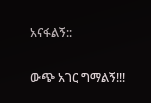አናፋልኝ::

ውጭ አገር ግማልኝ!!!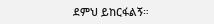ደምህ ይከርፋልኝ።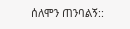ሰለሞን ጠንባልኝ::